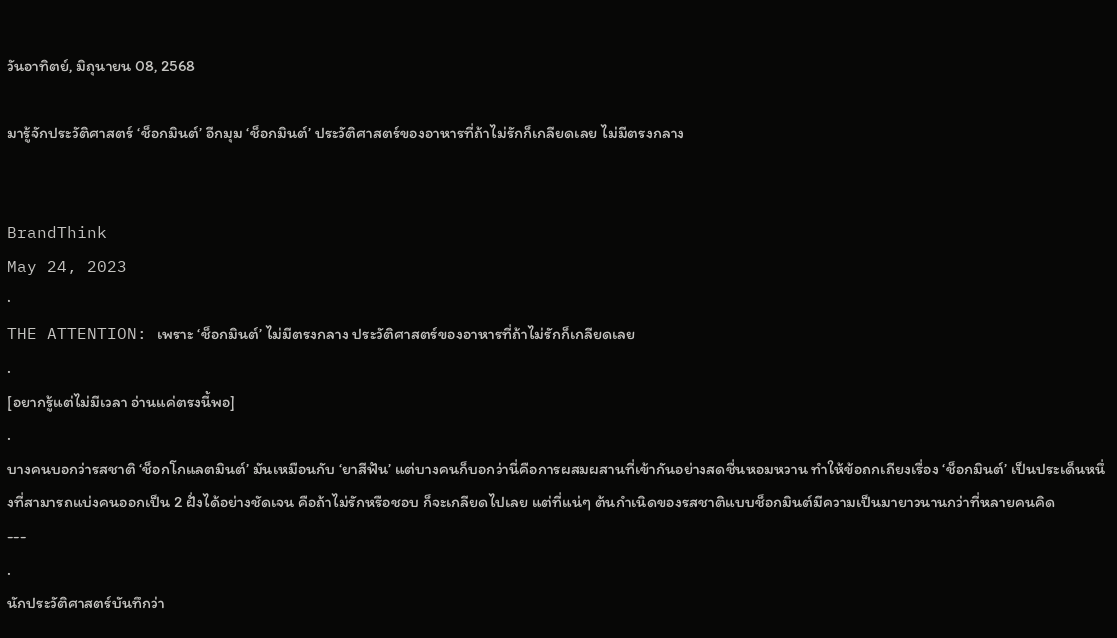วันอาทิตย์, มิถุนายน 08, 2568

มารู้จักประวัติศาสตร์ ‘ช็อกมินต์’ อีกมุม ‘ช็อกมินต์’ ประวัติศาสตร์ของอาหารที่ถ้าไม่รักก็เกลียดเลย ไม่มีตรงกลาง


BrandThink
May 24, 2023
·
THE ATTENTION: เพราะ ‘ช็อกมินต์’ ไม่มีตรงกลาง ประวัติศาสตร์ของอาหารที่ถ้าไม่รักก็เกลียดเลย
.
[อยากรู้แต่ไม่มีเวลา อ่านแค่ตรงนี้พอ]
.
บางคนบอกว่ารสชาติ ‘ช็อกโกแลตมินต์’ มันเหมือนกับ ‘ยาสีฟัน’ แต่บางคนก็บอกว่านี่คือการผสมผสานที่เข้ากันอย่างสดชื่นหอมหวาน ทำให้ข้อถกเถียงเรื่อง ‘ช็อกมินต์’ เป็นประเด็นหนึ่งที่สามารถแบ่งคนออกเป็น 2 ฝั่งได้อย่างชัดเจน คือถ้าไม่รักหรือชอบ ก็จะเกลียดไปเลย แต่ที่แน่ๆ ต้นกำเนิดของรสชาติแบบช็อกมินต์มีความเป็นมายาวนานกว่าที่หลายคนคิด
---
.
นักประวัติศาสตร์บันทึกว่า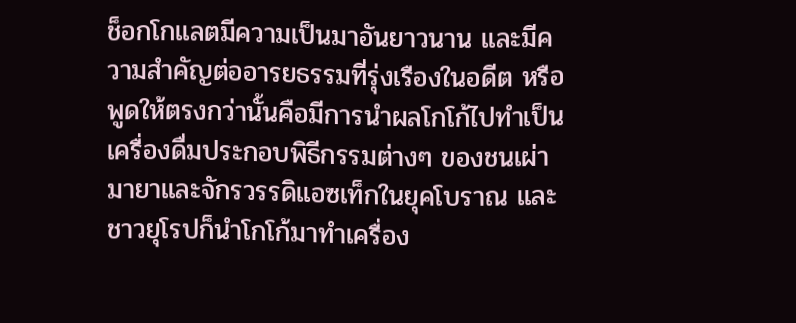ช็อกโกแลตมีความเป็นมาอันยาวนาน และมีความสำคัญต่ออารยธรรมที่รุ่งเรืองในอดีต หรือพูดให้ตรงกว่านั้นคือมีการนำผลโกโก้ไปทำเป็นเครื่องดื่มประกอบพิธีกรรมต่างๆ ของชนเผ่ามายาและจักรวรรดิแอซเท็กในยุคโบราณ และชาวยุโรปก็นำโกโก้มาทำเครื่อง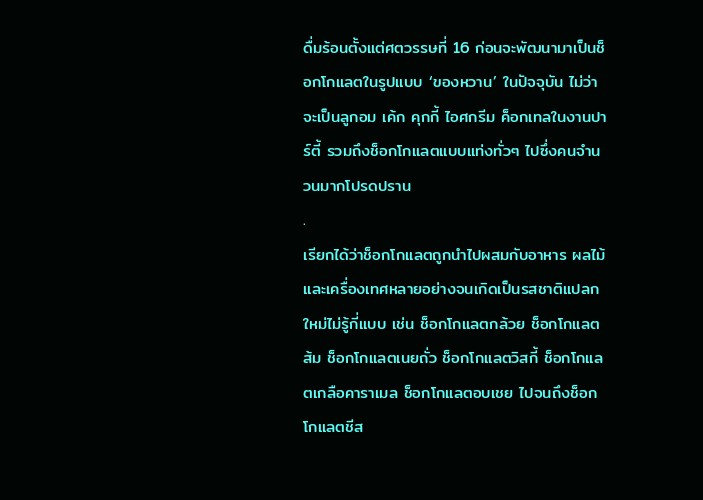ดื่มร้อนตั้งแต่ศตวรรษที่ 16 ก่อนจะพัฒนามาเป็นช็อกโกแลตในรูปแบบ ‘ของหวาน’ ในปัจจุบัน ไม่ว่าจะเป็นลูกอม เค้ก คุกกี้ ไอศกรีม ค็อกเทลในงานปาร์ตี้ รวมถึงช็อกโกแลตแบบแท่งทั่วๆ ไปซึ่งคนจำนวนมากโปรดปราน
.
เรียกได้ว่าช็อกโกแลตถูกนำไปผสมกับอาหาร ผลไม้ และเครื่องเทศหลายอย่างจนเกิดเป็นรสชาติแปลกใหม่ไม่รู้กี่แบบ เช่น ช็อกโกแลตกล้วย ช็อกโกแลตส้ม ช็อกโกแลตเนยถั่ว ช็อกโกแลตวิสกี้ ช็อกโกแลตเกลือคาราเมล ช็อกโกแลตอบเชย ไปจนถึงช็อกโกแลตชีส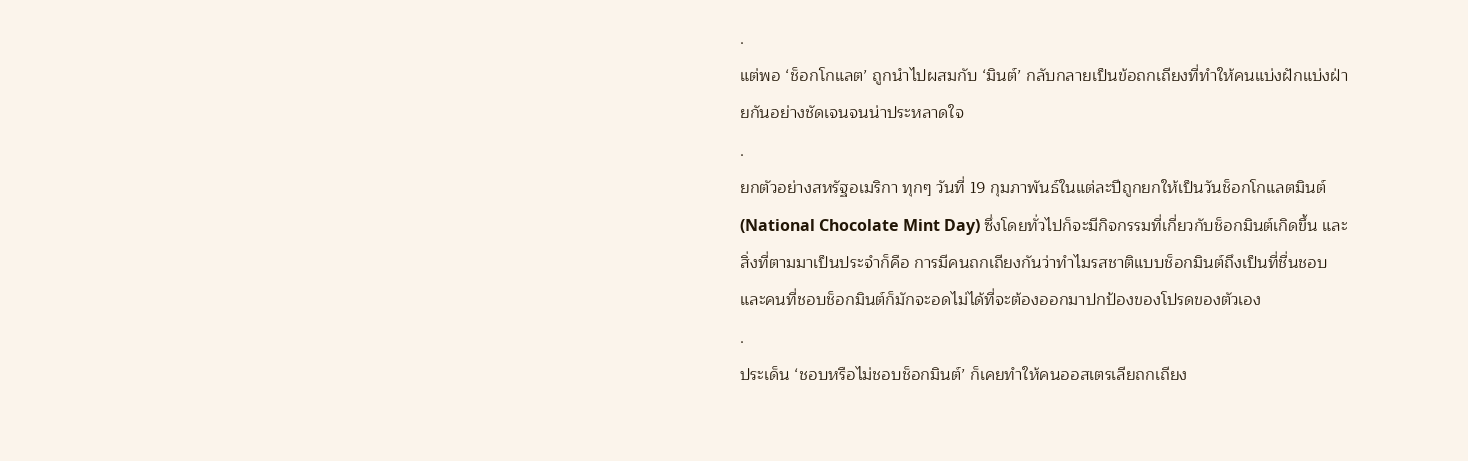.
แต่พอ ‘ช็อกโกแลต’ ถูกนำไปผสมกับ ‘มินต์’ กลับกลายเป็นข้อถกเถียงที่ทำให้คนแบ่งฝักแบ่งฝ่ายกันอย่างชัดเจนจนน่าประหลาดใจ
.
ยกตัวอย่างสหรัฐอเมริกา ทุกๆ วันที่ 19 กุมภาพันธ์ในแต่ละปีถูกยกให้เป็นวันช็อกโกแลตมินต์ (National Chocolate Mint Day) ซึ่งโดยทั่วไปก็จะมีกิจกรรมที่เกี่ยวกับช็อกมินต์เกิดขึ้น และสิ่งที่ตามมาเป็นประจำก็คือ การมีคนถกเถียงกันว่าทำไมรสชาติแบบช็อกมินต์ถึงเป็นที่ชื่นชอบ และคนที่ชอบช็อกมินต์ก็มักจะอดไม่ได้ที่จะต้องออกมาปกป้องของโปรดของตัวเอง
.
ประเด็น ‘ชอบหรือไม่ชอบช็อกมินต์’ ก็เคยทำให้คนออสเตรเลียถกเถียง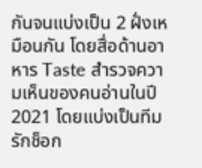กันจนแบ่งเป็น 2 ฝั่งเหมือนกัน โดยสื่อด้านอาหาร Taste สำรวจความเห็นของคนอ่านในปี 2021 โดยแบ่งเป็นทีมรักช็อก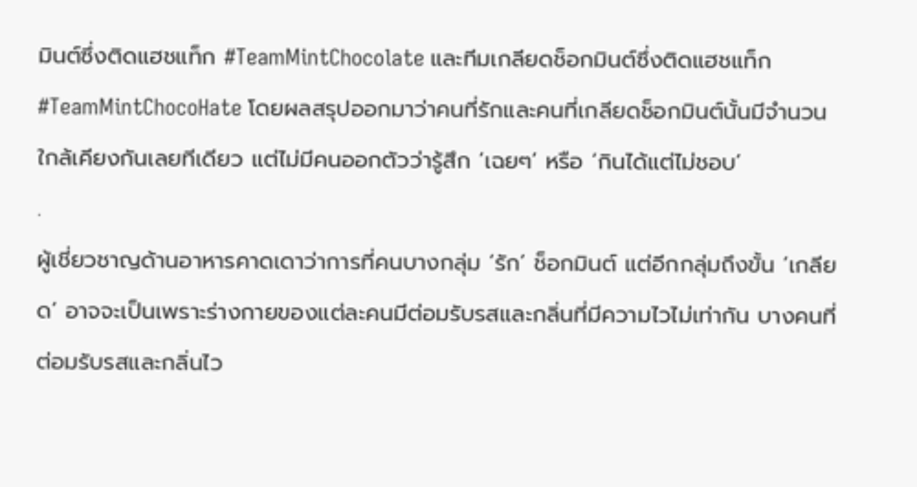มินต์ซึ่งติดแฮชแท็ก #TeamMintChocolate และทีมเกลียดช็อกมินต์ซึ่งติดแฮชแท็ก #TeamMintChocoHate โดยผลสรุปออกมาว่าคนที่รักและคนที่เกลียดช็อกมินต์นั้นมีจำนวนใกล้เคียงกันเลยทีเดียว แต่ไม่มีคนออกตัวว่ารู้สึก ‘เฉยๆ’ หรือ ‘กินได้แต่ไม่ชอบ’
.
ผู้เชี่ยวชาญด้านอาหารคาดเดาว่าการที่คนบางกลุ่ม ‘รัก’ ช็อกมินต์ แต่อีกกลุ่มถึงขั้น ‘เกลียด’ อาจจะเป็นเพราะร่างกายของแต่ละคนมีต่อมรับรสและกลิ่นที่มีความไวไม่เท่ากัน บางคนที่ต่อมรับรสและกลิ่นไว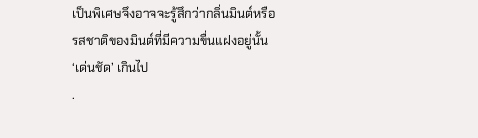เป็นพิเศษจึงอาจจะรู้สึกว่ากลิ่นมินต์หรือรสชาติของมินต์ที่มีความขื่นแฝงอยู่นั้น ‘เด่นชัด’ เกินไป
.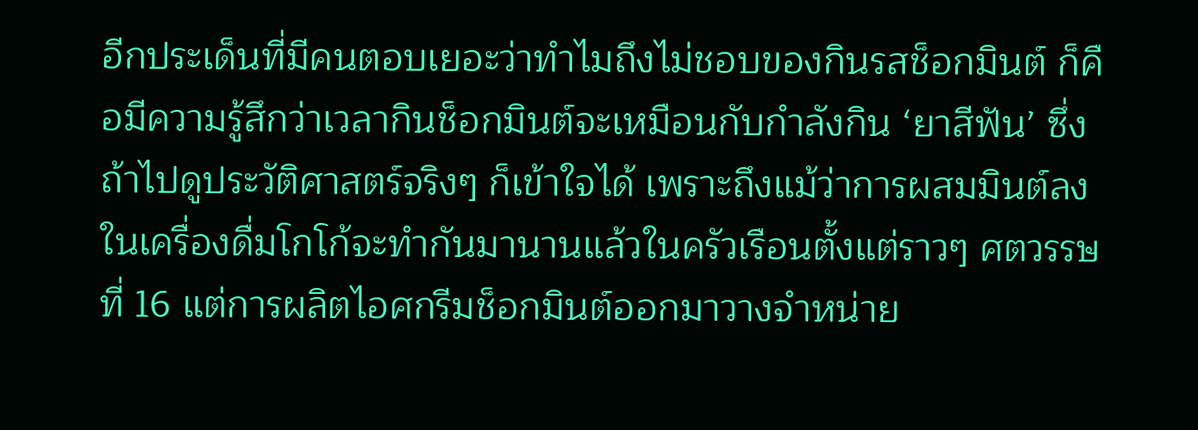อีกประเด็นที่มีคนตอบเยอะว่าทำไมถึงไม่ชอบของกินรสช็อกมินต์ ก็คือมีความรู้สึกว่าเวลากินช็อกมินต์จะเหมือนกับกำลังกิน ‘ยาสีฟัน’ ซึ่งถ้าไปดูประวัติศาสตร์จริงๆ ก็เข้าใจได้ เพราะถึงแม้ว่าการผสมมินต์ลงในเครื่องดื่มโกโก้จะทำกันมานานแล้วในครัวเรือนตั้งแต่ราวๆ ศตวรรษที่ 16 แต่การผลิตไอศกรีมช็อกมินต์ออกมาวางจำหน่าย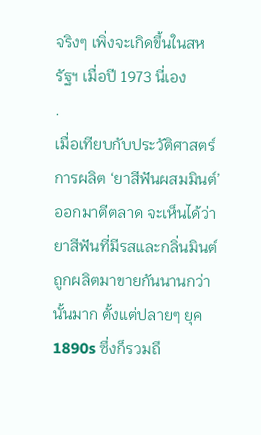จริงๆ เพิ่งจะเกิดขึ้นในสหรัฐฯ เมื่อปี 1973 นี่เอง
.
เมื่อเทียบกับประวัติศาสตร์การผลิต ‘ยาสีฟันผสมมินต์’ ออกมาตีตลาด จะเห็นได้ว่ายาสีฟันที่มีรสและกลิ่นมินต์ถูกผลิตมาขายกันนานกว่านั้นมาก ตั้งแต่ปลายๆ ยุค 1890s ซึ่งก็รวมถึ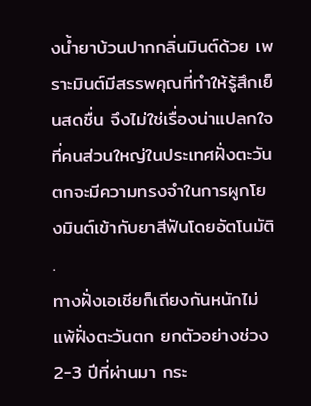งน้ำยาบ้วนปากกลิ่นมินต์ด้วย เพราะมินต์มีสรรพคุณที่ทำให้รู้สึกเย็นสดชื่น จึงไม่ใช่เรื่องน่าแปลกใจที่คนส่วนใหญ่ในประเทศฝั่งตะวันตกจะมีความทรงจำในการผูกโยงมินต์เข้ากับยาสีฟันโดยอัตโนมัติ
.
ทางฝั่งเอเชียก็เถียงกันหนักไม่แพ้ฝั่งตะวันตก ยกตัวอย่างช่วง 2-3 ปีที่ผ่านมา กระ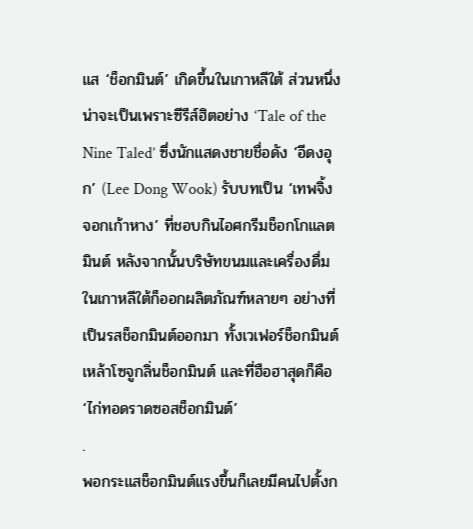แส ‘ช็อกมินต์’ เกิดขึ้นในเกาหลีใต้ ส่วนหนึ่งน่าจะเป็นเพราะซีรีส์ฮิตอย่าง ‘Tale of the Nine Taled’ ซึ่งนักแสดงชายชื่อดัง ‘อีดงอุก’ (Lee Dong Wook) รับบทเป็น ‘เทพจิ้งจอกเก้าหาง’ ที่ชอบกินไอศกรีมช็อกโกแลตมินต์ หลังจากนั้นบริษัทขนมและเครื่องดื่มในเกาหลีใต้ก็ออกผลิตภัณฑ์หลายๆ อย่างที่เป็นรสช็อกมินต์ออกมา ทั้งเวเฟอร์ช็อกมินต์ เหล้าโซจูกลิ่นช็อกมินต์ และที่ฮือฮาสุดก็คือ ‘ไก่ทอดราดซอสช็อกมินต์’
.
พอกระแสช็อกมินต์แรงขึ้นก็เลยมีคนไปตั้งก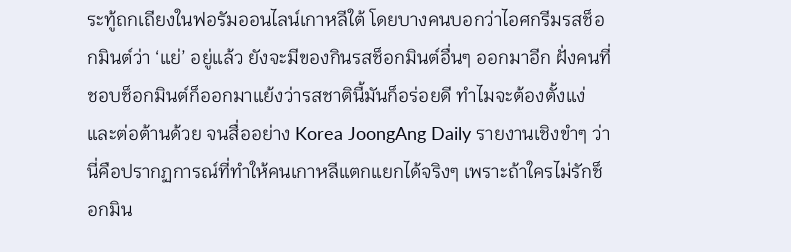ระทู้ถกเถียงในฟอรัมออนไลน์เกาหลีใต้ โดยบางคนบอกว่าไอศกรีมรสช็อกมินต์ว่า ‘แย่’ อยู่แล้ว ยังจะมีของกินรสช็อกมินต์อื่นๆ ออกมาอีก ฝั่งคนที่ชอบช็อกมินต์ก็ออกมาแย้งว่ารสชาตินี้มันก็อร่อยดี ทำไมจะต้องตั้งแง่และต่อต้านด้วย จนสื่ออย่าง Korea JoongAng Daily รายงานเชิงขำๆ ว่านี่คือปรากฏการณ์ที่ทำให้คนเกาหลีแตกแยกได้จริงๆ เพราะถ้าใครไม่รักช็อกมิน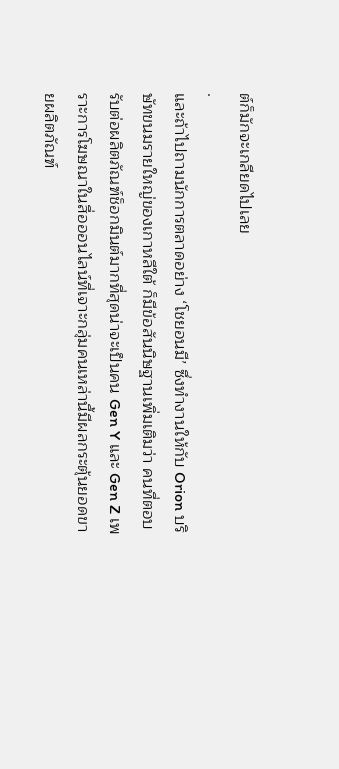ต์ก็มักจะเกลียดไปเลย
.
และถ้าไปถามนักการตลาดอย่าง ‘โชยอนมี’ ซึ่งทำงานให้กับ Orion บริษัทขนมรายใหญ่ของเกาหลีใต้ ก็มีข้อสันนิษฐานเพิ่มเติมว่า คนที่ตอบรับต่อผลิตภัณฑ์ช็อกมินต์มากที่สุดน่าจะเป็นคน Gen Y และ Gen Z เพราะการโฆษณาในสื่อออนไลน์ที่เจาะกลุ่มคนเหล่านี้มีผลกระตุ้นยอดขายผลิตภัณฑ์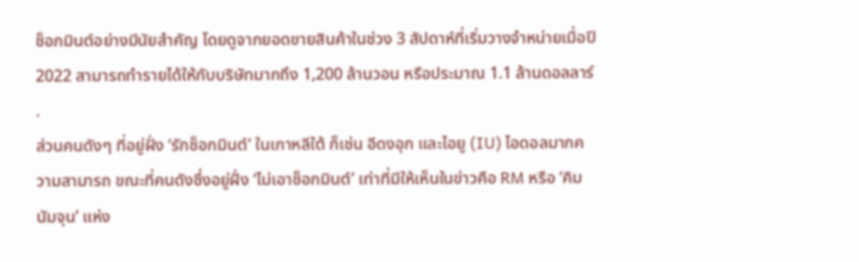ช็อกมินต์อย่างมีนัยสำคัญ โดยดูจากยอดขายสินค้าในช่วง 3 สัปดาห์ที่เริ่มวางจำหน่ายเมื่อปี 2022 สามารถทำรายได้ให้กับบริษัทมากถึง 1,200 ล้านวอน หรือประมาณ 1.1 ล้านดอลลาร์
.
ส่วนคนดังๆ ที่อยู่ฝั่ง ‘รักช็อกมินต์’ ในเกาหลีใต้ ก็เช่น อีดงอุก และไอยู (IU) ไอดอลมากความสามารถ ขณะที่คนดังซึ่งอยู่ฝั่ง ‘ไม่เอาช็อกมินต์’ เท่าที่มีให้เห็นในข่าวคือ RM หรือ ‘คิมนัมจุน’ แห่ง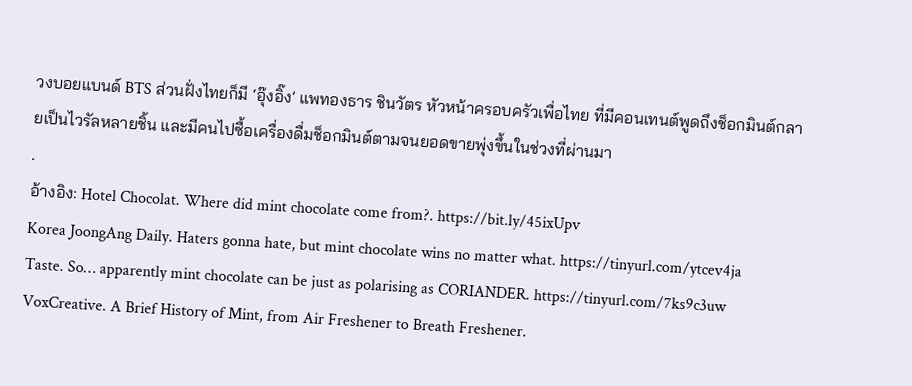วงบอยแบนด์ BTS ส่วนฝั่งไทยก็มี ‘อุ๊งอิ๊ง’ แพทองธาร ชินวัตร หัวหน้าครอบครัวเพื่อไทย ที่มีคอนเทนต์พูดถึงช็อกมินต์กลายเป็นไวรัลหลายชิ้น และมีคนไปซื้อเครื่องดื่มช็อกมินต์ตามจนยอดขายพุ่งขึ้นในช่วงที่ผ่านมา
.
อ้างอิง: Hotel Chocolat. Where did mint chocolate come from?. https://bit.ly/45ixUpv
Korea JoongAng Daily. Haters gonna hate, but mint chocolate wins no matter what. https://tinyurl.com/ytcev4ja
Taste. So… apparently mint chocolate can be just as polarising as CORIANDER. https://tinyurl.com/7ks9c3uw
VoxCreative. A Brief History of Mint, from Air Freshener to Breath Freshener.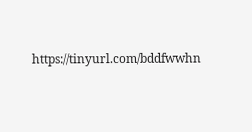https://tinyurl.com/bddfwwhn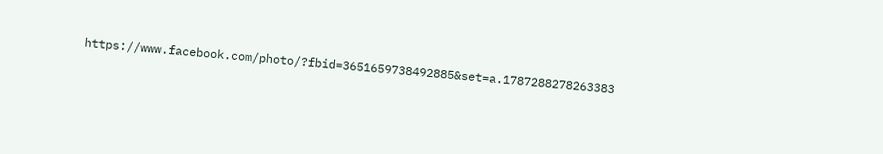https://www.facebook.com/photo/?fbid=3651659738492885&set=a.1787288278263383